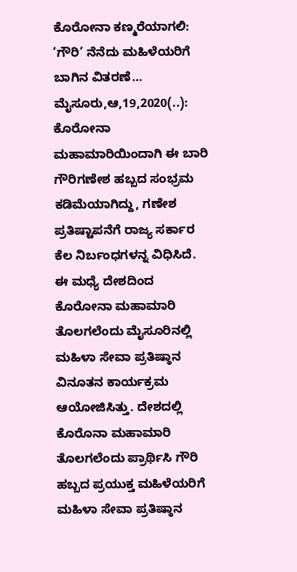ಕೊರೋನಾ ಕಣ್ಮರೆಯಾಗಲಿ: ‘ಗೌರಿ’ ನೆನೆದು ಮಹಿಳೆಯರಿಗೆ ಬಾಗಿನ ವಿತರಣೆ… ಮೈಸೂರು,ಆ,19,2020(..): ಕೊರೋನಾ ಮಹಾಮಾರಿಯಿಂದಾಗಿ ಈ ಬಾರಿ ಗೌರಿಗಣೇಶ ಹಬ್ಬದ ಸಂಭ್ರಮ ಕಡಿಮೆಯಾಗಿದ್ದು, ಗಣೇಶ ಪ್ರತಿಷ್ಟಾಪನೆಗೆ ರಾಜ್ಯ ಸರ್ಕಾರ ಕೆಲ ನಿರ್ಬಂಧಗಳನ್ನ ವಿಧಿಸಿದೆ. ಈ ಮಧ್ಯೆ ದೇಶದಿಂದ ಕೊರೋನಾ ಮಹಾಮಾರಿ ತೊಲಗಲೆಂದು ಮೈಸೂರಿನಲ್ಲಿ ಮಹಿಳಾ ಸೇವಾ ಪ್ರತಿಷ್ಠಾನ ವಿನೂತನ ಕಾರ್ಯಕ್ರಮ ಆಯೋಜಿಸಿತ್ತು. ದೇಶದಲ್ಲಿ ಕೊರೊನಾ ಮಹಾಮಾರಿ ತೊಲಗಲೆಂದು ಪ್ರಾರ್ಥಿಸಿ ಗೌರಿ ಹಬ್ಬದ ಪ್ರಯುಕ್ತ ಮಹಿಳೆಯರಿಗೆ ಮಹಿಳಾ ಸೇವಾ ಪ್ರತಿಷ್ಠಾನ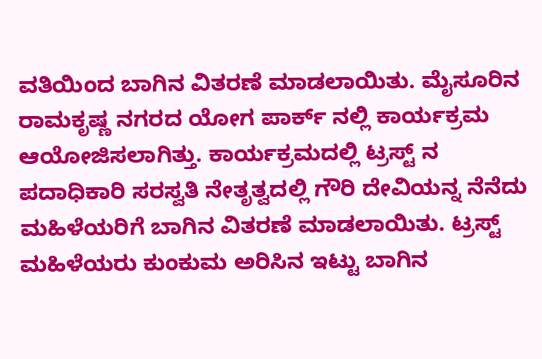ವತಿಯಿಂದ ಬಾಗಿನ ವಿತರಣೆ ಮಾಡಲಾಯಿತು. ಮೈಸೂರಿನ ರಾಮಕೃಷ್ಣ ನಗರದ ಯೋಗ ಪಾರ್ಕ್ ನಲ್ಲಿ ಕಾರ್ಯಕ್ರಮ ಆಯೋಜಿಸಲಾಗಿತ್ತು. ಕಾರ್ಯಕ್ರಮದಲ್ಲಿ ಟ್ರಸ್ಟ್ ನ ಪದಾಧಿಕಾರಿ ಸರಸ್ವತಿ ನೇತೃತ್ವದಲ್ಲಿ ಗೌರಿ ದೇವಿಯನ್ನ ನೆನೆದು ಮಹಿಳೆಯರಿಗೆ ಬಾಗಿನ ವಿತರಣೆ ಮಾಡಲಾಯಿತು. ಟ್ರಸ್ಟ್ ಮಹಿಳೆಯರು ಕುಂಕುಮ ಅರಿಸಿನ ಇಟ್ಟು ಬಾಗಿನ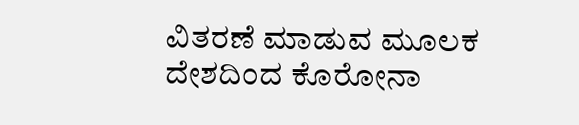ವಿತರಣೆ ಮಾಡುವ ಮೂಲಕ ದೇಶದಿಂದ ಕೊರೋನಾ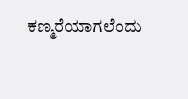ಕಣ್ಮರೆಯಾಗಲೆಂದು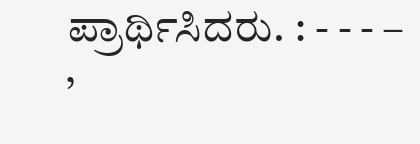ಪ್ರಾರ್ಥಿಸಿದರು. : - - - – ’